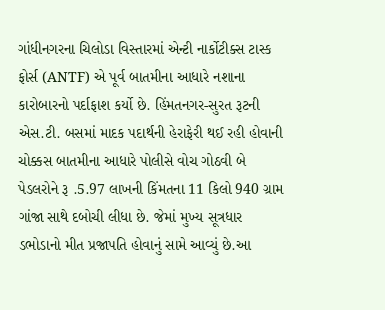ગાંધીનગરના ચિલોડા વિસ્તારમાં એન્ટી નાર્કોટીક્સ ટાસ્ક ફોર્સ (ANTF) એ પૂર્વ બાતમીના આધારે નશાના કારોબારનો પર્દાફાશ કર્યો છે. હિંમતનગર-સુરત રૂટની એસ.ટી. બસમાં માદક પદાર્થની હેરાફેરી થઈ રહી હોવાની ચોક્કસ બાતમીના આધારે પોલીસે વોચ ગોઠવી બે પેડલરોને રૂ .5.97 લાખની કિંમતના 11 કિલો 940 ગ્રામ ગાંજા સાથે દબોચી લીધા છે. જેમાં મુખ્ય સૂત્રધાર ડભોડાનો મીત પ્રજાપતિ હોવાનું સામે આવ્યું છે.આ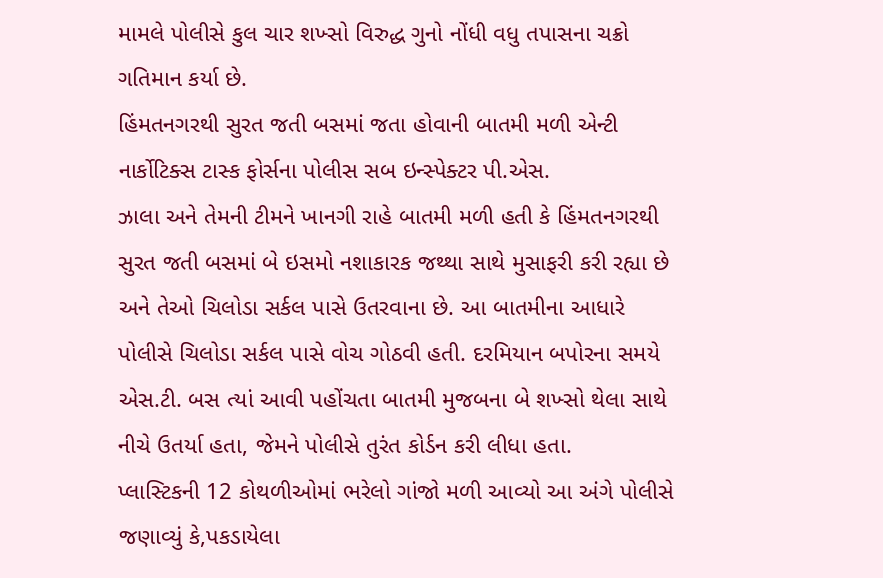મામલે પોલીસે કુલ ચાર શખ્સો વિરુદ્ધ ગુનો નોંધી વધુ તપાસના ચક્રો ગતિમાન કર્યા છે.
હિંમતનગરથી સુરત જતી બસમાં જતા હોવાની બાતમી મળી એન્ટી નાર્કોટિક્સ ટાસ્ક ફોર્સના પોલીસ સબ ઇન્સ્પેક્ટર પી.એસ.
ઝાલા અને તેમની ટીમને ખાનગી રાહે બાતમી મળી હતી કે હિંમતનગરથી સુરત જતી બસમાં બે ઇસમો નશાકારક જથ્થા સાથે મુસાફરી કરી રહ્યા છે અને તેઓ ચિલોડા સર્કલ પાસે ઉતરવાના છે. આ બાતમીના આધારે પોલીસે ચિલોડા સર્કલ પાસે વોચ ગોઠવી હતી. દરમિયાન બપોરના સમયે એસ.ટી. બસ ત્યાં આવી પહોંચતા બાતમી મુજબના બે શખ્સો થેલા સાથે નીચે ઉતર્યા હતા, જેમને પોલીસે તુરંત કોર્ડન કરી લીધા હતા.
પ્લાસ્ટિકની 12 કોથળીઓમાં ભરેલો ગાંજો મળી આવ્યો આ અંગે પોલીસે જણાવ્યું કે,પકડાયેલા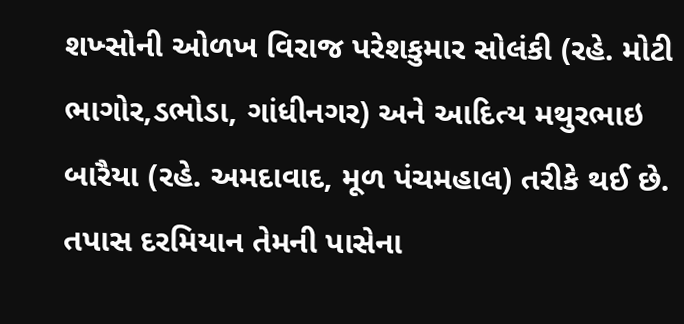શખ્સોની ઓળખ વિરાજ પરેશકુમાર સોલંકી (રહે. મોટી ભાગોર,ડભોડા, ગાંધીનગર) અને આદિત્ય મથુરભાઇ બારૈયા (રહે. અમદાવાદ, મૂળ પંચમહાલ) તરીકે થઈ છે. તપાસ દરમિયાન તેમની પાસેના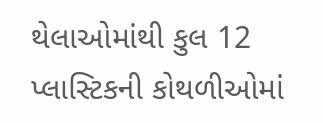થેલાઓમાંથી કુલ 12 પ્લાસ્ટિકની કોથળીઓમાં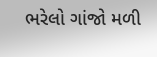ભરેલો ગાંજો મળી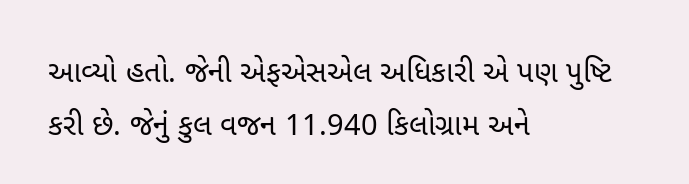આવ્યો હતો. જેની એફએસએલ અધિકારી એ પણ પુષ્ટિ કરી છે. જેનું કુલ વજન 11.940 કિલોગ્રામ અને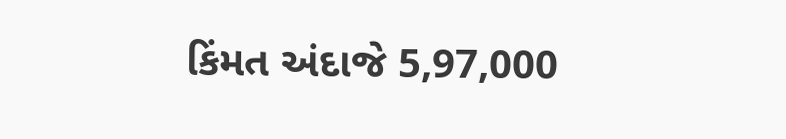કિંમત અંદાજે 5,97,000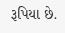રૂપિયા છે.